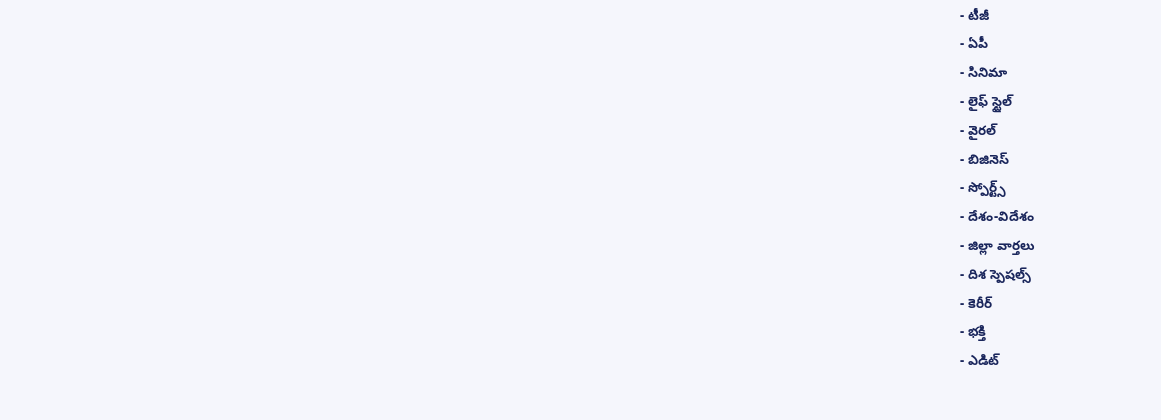- టీజీ
- ఏపీ
- సినిమా
- లైఫ్ స్టైల్
- వైరల్
- బిజినెస్
- స్పోర్ట్స్
- దేశం-విదేశం
- జిల్లా వార్తలు
- దిశ స్పెషల్స్
- కెరీర్
- భక్తి
- ఎడిట్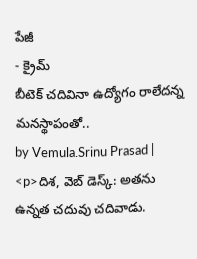పేజీ
- క్రైమ్
బీటెక్ చదివినా ఉద్యోగం రాలేదన్న మనస్థాపంతో..
by Vemula.Srinu Prasad |
<p>దిశ, వెబ్ డెస్క్: అతను ఉన్నత చదువు చదివాడు.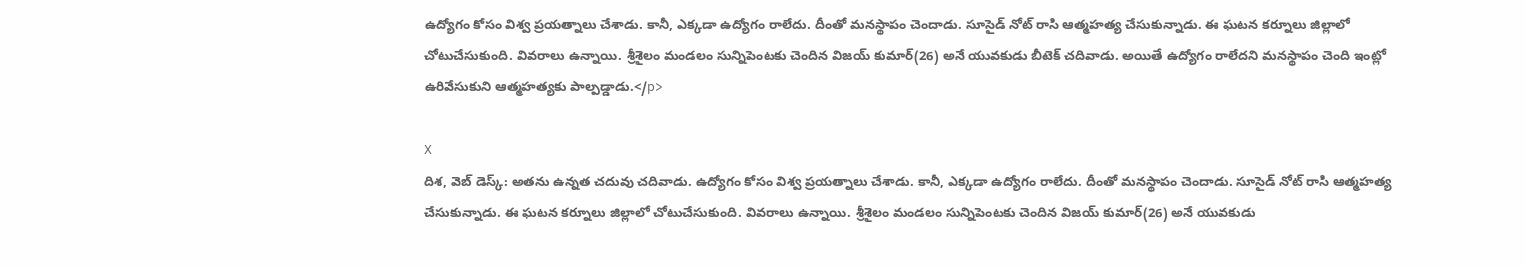ఉద్యోగం కోసం విశ్వ ప్రయత్నాలు చేశాడు. కానీ, ఎక్కడా ఉద్యోగం రాలేదు. దీంతో మనస్థాపం చెందాడు. సూసైడ్ నోట్ రాసి ఆత్మహత్య చేసుకున్నాడు. ఈ ఘటన కర్నూలు జిల్లాలో చోటుచేసుకుంది. వివరాలు ఉన్నాయి. శ్రీశైలం మండలం సున్నిపెంటకు చెందిన విజయ్ కుమార్(26) అనే యువకుడు బీటెక్ చదివాడు. అయితే ఉద్యోగం రాలేదని మనస్థాపం చెంది ఇంట్లో ఉరివేసుకుని ఆత్మహత్యకు పాల్పడ్డాడు.</p>

X
దిశ, వెబ్ డెస్క్: అతను ఉన్నత చదువు చదివాడు. ఉద్యోగం కోసం విశ్వ ప్రయత్నాలు చేశాడు. కానీ, ఎక్కడా ఉద్యోగం రాలేదు. దీంతో మనస్థాపం చెందాడు. సూసైడ్ నోట్ రాసి ఆత్మహత్య చేసుకున్నాడు. ఈ ఘటన కర్నూలు జిల్లాలో చోటుచేసుకుంది. వివరాలు ఉన్నాయి. శ్రీశైలం మండలం సున్నిపెంటకు చెందిన విజయ్ కుమార్(26) అనే యువకుడు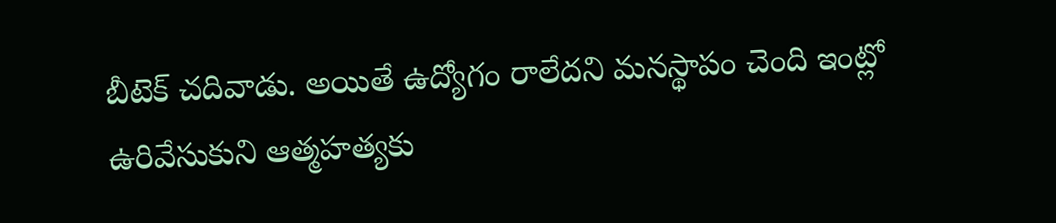బీటెక్ చదివాడు. అయితే ఉద్యోగం రాలేదని మనస్థాపం చెంది ఇంట్లో ఉరివేసుకుని ఆత్మహత్యకు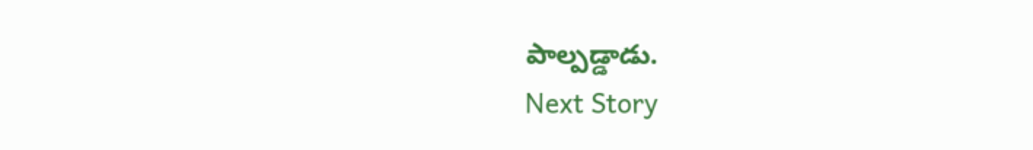పాల్పడ్డాడు.
Next Story